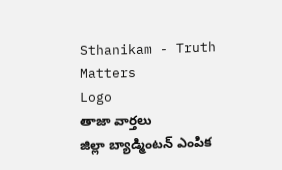Sthanikam - Truth Matters
Logo
తాజా వార్తలు
జిల్లా బ్యాడ్మింటన్ ఎంపిక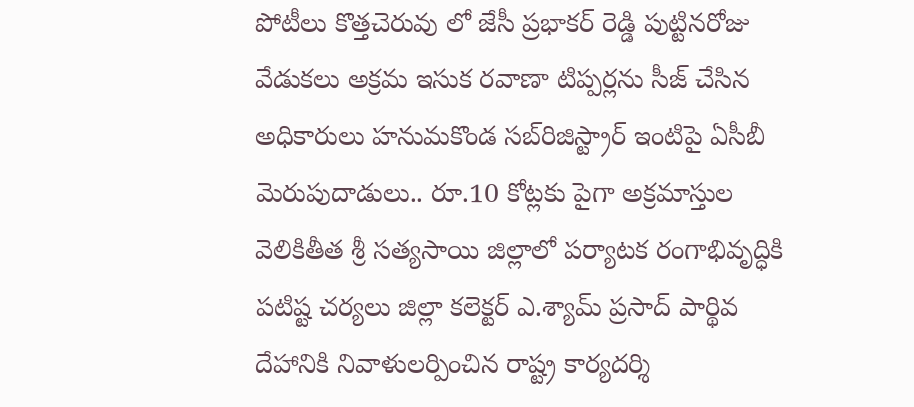పోటీలు కొత్తచెరువు లో జేసీ ప్రభాకర్ రెడ్డి పుట్టినరోజు వేడుకలు అక్రమ ఇసుక రవాణా టిప్పర్లను సీజ్ చేసిన అధికారులు హనుమకొండ సబ్‌రిజిస్ట్రార్ ఇంటిపై ఏసీబీ మెరుపుదాడులు.. రూ.10 కోట్లకు పైగా అక్రమాస్తుల వెలికితీత శ్రీ సత్యసాయి జిల్లాలో పర్యాటక రంగాభివృద్ధికి పటిష్ట చర్యలు జిల్లా కలెక్టర్ ఎ.శ్యామ్ ప్రసాద్ పార్థివ దేహానికి నివాళులర్పించిన రాష్ట్ర కార్యదర్శి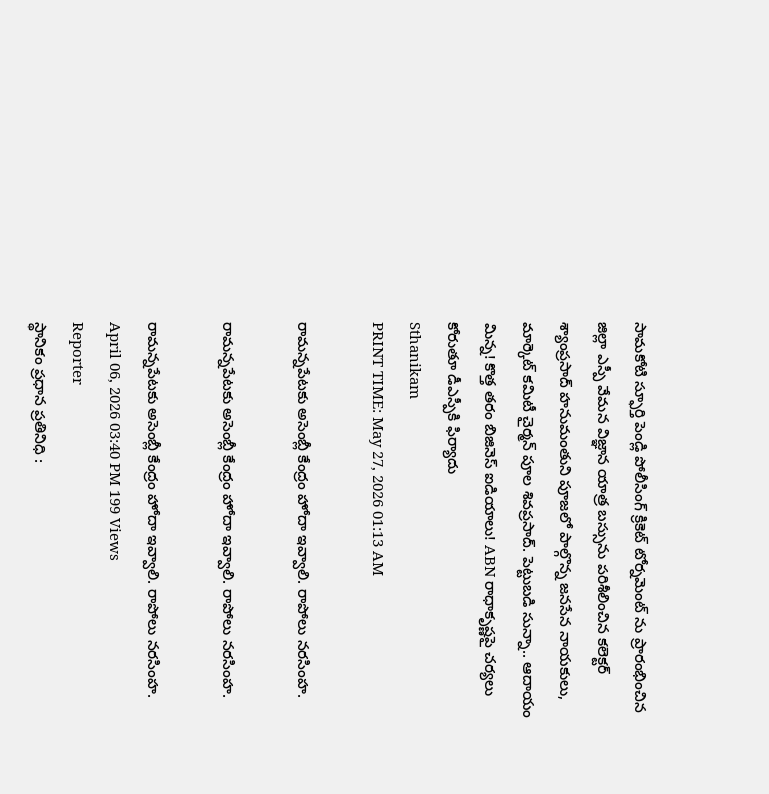సామకోటి స్ఫూర్తి పెండ్లి పోలీసింగ్ క్రికెట్ టోర్నమెంట్ ను ప్రారంభించిన జిల్లా ఎస్పీ వేమన విజ్ఞాన యాత్ర బస్సును పరిశీలించిన కలెక్టర్ శ్యాంప్రసాద్ హనుమంతుని పూజలో పాల్గొన్న జనసేన నాయకులు, మార్కెట్ కమిటీ చైర్మన్ పూల శివప్రసాద్. పెట్టుబడి సున్నా.. ఆదాయం మిన్న! కొత్త తరం బిజినెస్ ఐడియాలు! ABN రాధాకృష్ణపై చర్యలు కోరుతూ డీఎస్పీకి ఫిర్యాదు
Sthanikam
PRINT TIME: May 27, 2026 01:13 AM

రామన్నపేటకు అసెంబ్లీ కేంద్రం హోదా ఇవ్వాలి. రాపోలు నరసింహ.

రామన్నపేటకు అసెంబ్లీ కేంద్రం హోదా ఇవ్వాలి. రాపోలు నరసింహ.

రామన్నపేటకు అసెంబ్లీ కేంద్రం హోదా ఇవ్వాలి. రాపోలు నరసింహ.
April 06, 2026 03:40 PM 199 Views
Reporter
స్థానికం ప్రధాన ప్రతినిధి :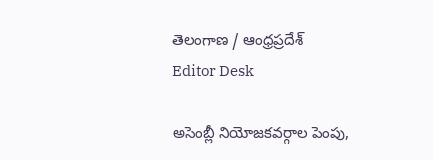తెలంగాణ / ఆంధ్రప్రదేశ్
Editor Desk

అసెంబ్లీ నియోజకవర్గాల పెంపు,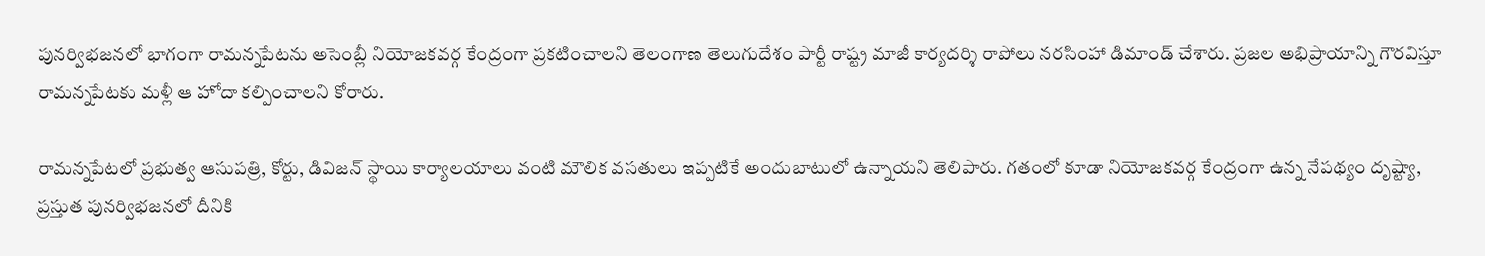పునర్విభజనలో భాగంగా రామన్నపేటను అసెంబ్లీ నియోజకవర్గ కేంద్రంగా ప్రకటించాలని తెలంగాణ తెలుగుదేశం పార్టీ రాష్ట్ర మాజీ కార్యదర్శి రాపోలు నరసింహా డిమాండ్ చేశారు. ప్రజల అభిప్రాయాన్ని గౌరవిస్తూ రామన్నపేటకు మళ్లీ ఆ హోదా కల్పించాలని కోరారు.

రామన్నపేటలో ప్రభుత్వ ఆసుపత్రి, కోర్టు, డివిజన్ స్థాయి కార్యాలయాలు వంటి మౌలిక వసతులు ఇప్పటికే అందుబాటులో ఉన్నాయని తెలిపారు. గతంలో కూడా నియోజకవర్గ కేంద్రంగా ఉన్న నేపథ్యం దృష్ట్యా, ప్రస్తుత పునర్విభజనలో దీనికి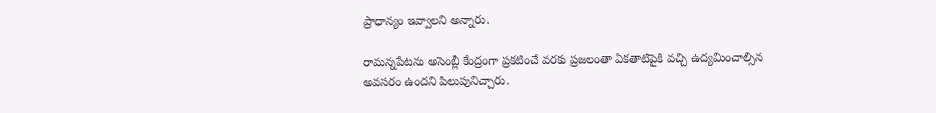ప్రాధాన్యం ఇవ్వాలని అన్నారు.

రామన్నపేటను అసెంబ్లీ కేంద్రంగా ప్రకటించే వరకు ప్రజలంతా ఏకతాటిపైకి వచ్చి ఉద్యమించాల్సిన అవసరం ఉందని పిలుపునిచ్చారు.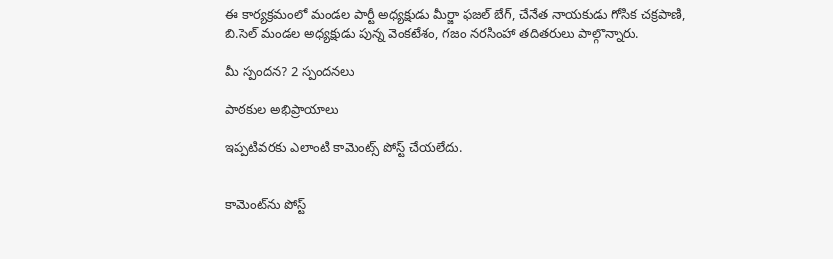ఈ కార్యక్రమంలో మండల పార్టీ అధ్యక్షుడు మీర్జా ఫజల్ బేగ్, చేనేత నాయకుడు గోసిక చక్రపాణి, బి.సెల్ మండల అధ్యక్షుడు పున్న వెంకటేశం, గజం నరసింహా తదితరులు పాల్గొన్నారు.

మీ స్పందన? 2 స్పందనలు

పాఠకుల అభిప్రాయాలు

ఇప్పటివరకు ఎలాంటి కామెంట్స్ పోస్ట్ చేయలేదు.


కామెంట్‌ను పోస్ట్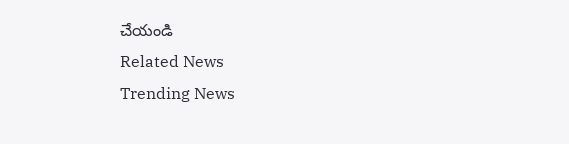చేయండి
Related News
Trending News